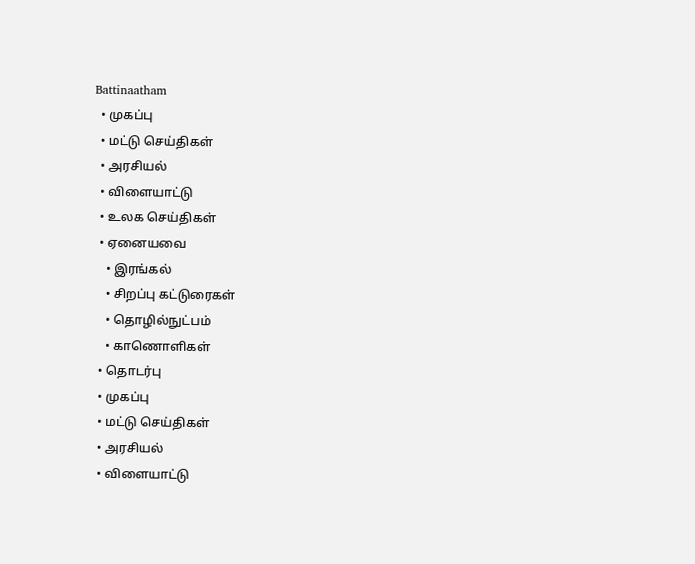Battinaatham
  • முகப்பு
  • மட்டு செய்திகள்
  • அரசியல்
  • விளையாட்டு
  • உலக செய்திகள்
  • ஏனையவை
    • இரங்கல்
    • சிறப்பு கட்டுரைகள்
    • தொழில்நுட்பம்
    • காணொளிகள்
  • தொடர்பு
  • முகப்பு
  • மட்டு செய்திகள்
  • அரசியல்
  • விளையாட்டு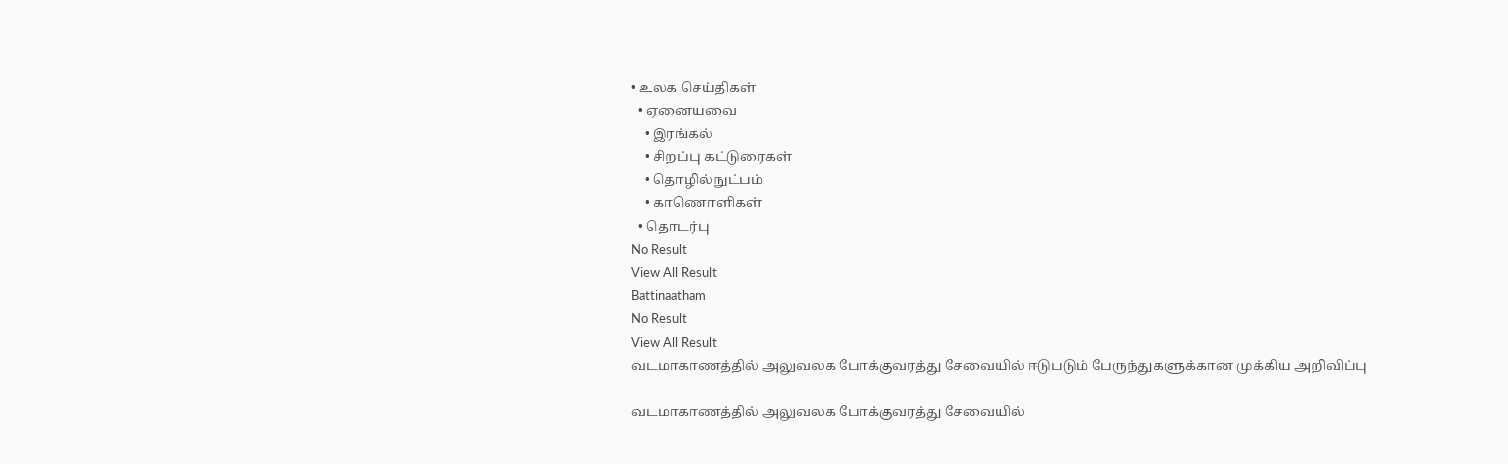• உலக செய்திகள்
  • ஏனையவை
    • இரங்கல்
    • சிறப்பு கட்டுரைகள்
    • தொழில்நுட்பம்
    • காணொளிகள்
  • தொடர்பு
No Result
View All Result
Battinaatham
No Result
View All Result
வடமாகாணத்தில் அலுவலக போக்குவரத்து சேவையில் ஈடுபடும் பேருந்துகளுக்கான முக்கிய அறிவிப்பு

வடமாகாணத்தில் அலுவலக போக்குவரத்து சேவையில்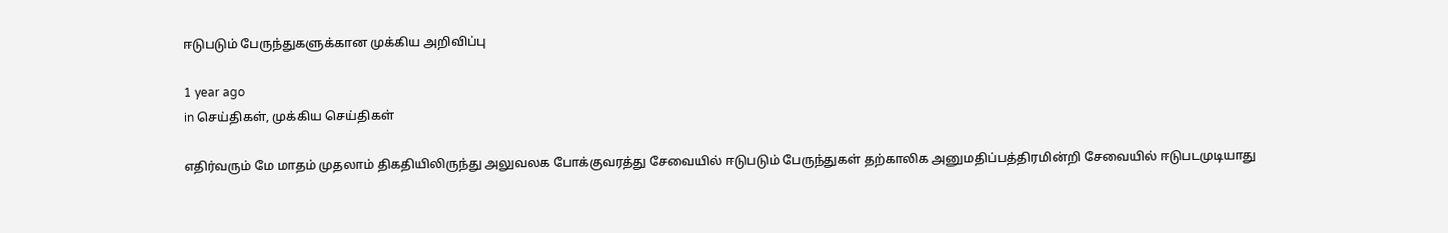ஈடுபடும் பேருந்துகளுக்கான முக்கிய அறிவிப்பு

1 year ago
in செய்திகள், முக்கிய செய்திகள்

எதிர்வரும் மே மாதம் முதலாம் திகதியிலிருந்து அலுவலக போக்குவரத்து சேவையில் ஈடுபடும் பேருந்துகள் தற்காலிக அனுமதிப்பத்திரமின்றி சேவையில் ஈடுபடமுடியாது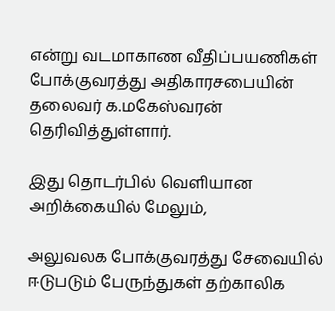என்று வடமாகாண வீதிப்பயணிகள் போக்குவரத்து அதிகாரசபையின் தலைவர் க.மகேஸ்வரன் தெரிவித்துள்ளார்.

இது தொடர்பில் வெளியான அறிக்கையில் மேலும்,

அலுவலக போக்குவரத்து சேவையில் ஈடுபடும் பேருந்துகள் தற்காலிக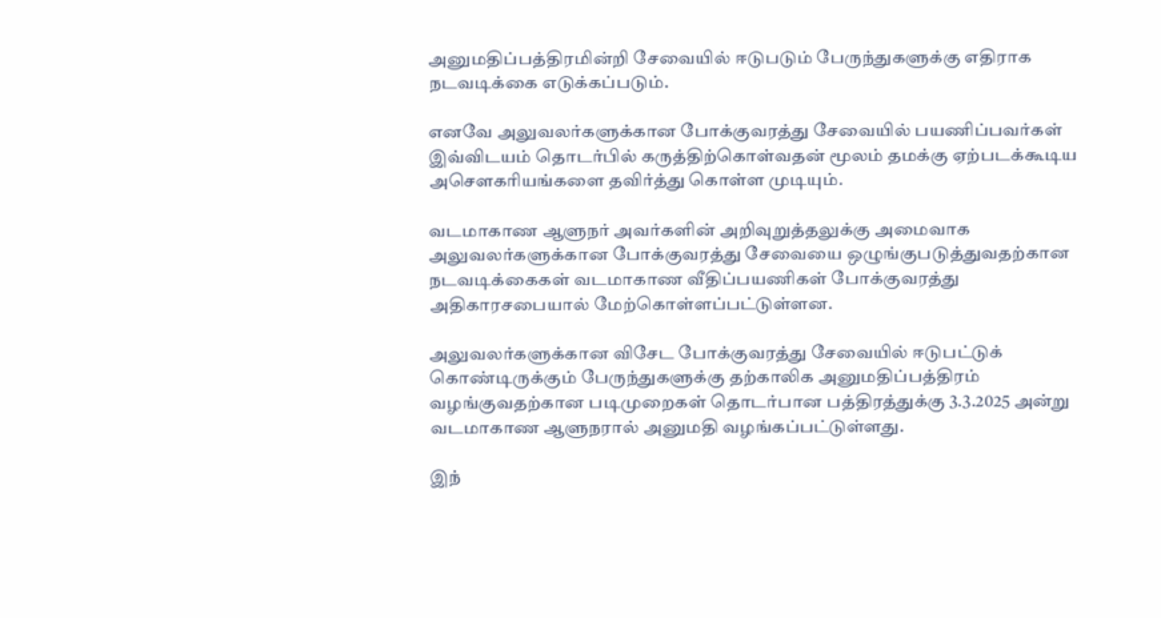அனுமதிப்பத்திரமின்றி சேவையில் ஈடுபடும் பேருந்துகளுக்கு எதிராக நடவடிக்கை எடுக்கப்படும்.

எனவே அலுவலர்களுக்கான போக்குவரத்து சேவையில் பயணிப்பவர்கள் இவ்விடயம் தொடர்பில் கருத்திற்கொள்வதன் மூலம் தமக்கு ஏற்படக்கூடிய அசௌகரியங்களை தவிர்த்து கொள்ள முடியும்.

வடமாகாண ஆளுநர் அவர்களின் அறிவுறுத்தலுக்கு அமைவாக அலுவலர்களுக்கான போக்குவரத்து சேவையை ஒழுங்குபடுத்துவதற்கான நடவடிக்கைகள் வடமாகாண வீதிப்பயணிகள் போக்குவரத்து அதிகாரசபையால் மேற்கொள்ளப்பட்டுள்ளன.

அலுவலர்களுக்கான விசேட போக்குவரத்து சேவையில் ஈடுபட்டுக் கொண்டிருக்கும் பேருந்துகளுக்கு தற்காலிக அனுமதிப்பத்திரம் வழங்குவதற்கான படிமுறைகள் தொடர்பான பத்திரத்துக்கு 3.3.2025 அன்று வடமாகாண ஆளுநரால் அனுமதி வழங்கப்பட்டுள்ளது.

இந்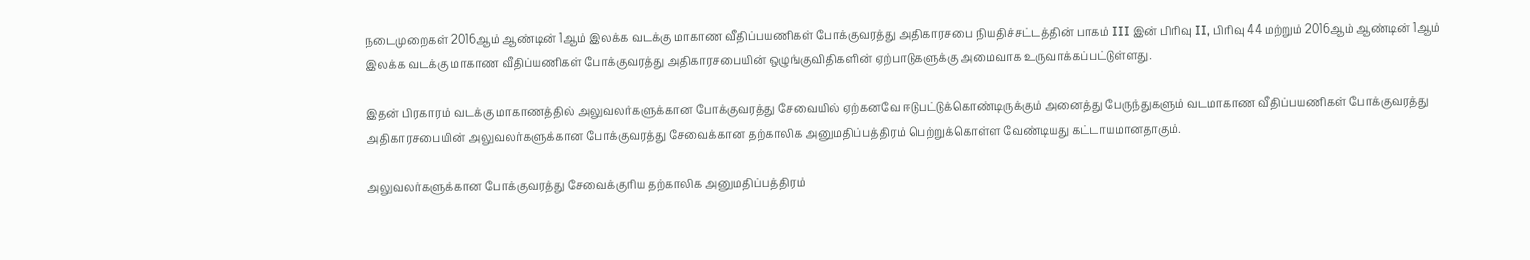நடைமுறைகள் 2016ஆம் ஆண்டின் 1ஆம் இலக்க வடக்கு மாகாண வீதிப்பயணிகள் போக்குவரத்து அதிகாரசபை நியதிச்சட்டத்தின் பாகம் III இன் பிரிவு II, பிரிவு 44 மற்றும் 2016ஆம் ஆண்டின் 1ஆம் இலக்க வடக்கு மாகாண வீதிப்யணிகள் போக்குவரத்து அதிகாரசபையின் ஒழுங்குவிதிகளின் ஏற்பாடுகளுக்கு அமைவாக உருவாக்கப்பட்டுள்ளது.

இதன் பிரகாரம் வடக்கு மாகாணத்தில் அலுவலர்களுக்கான போக்குவரத்து சேவையில் ஏற்கனவே ஈடுபட்டுக்கொண்டிருக்கும் அனைத்து பேருந்துகளும் வடமாகாண வீதிப்பயணிகள் போக்குவரத்து அதிகாரசபையின் அலுவலர்களுக்கான போக்குவரத்து சேவைக்கான தற்காலிக அனுமதிப்பத்திரம் பெற்றுக்கொள்ள வேண்டியது கட்டாயமானதாகும்.

அலுவலர்களுக்கான போக்குவரத்து சேவைக்குரிய தற்காலிக அனுமதிப்பத்திரம்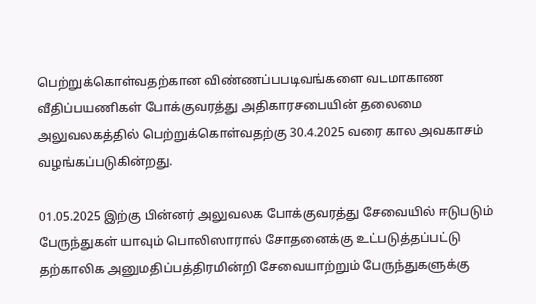பெற்றுக்கொள்வதற்கான விண்ணப்பபடிவங்களை வடமாகாண வீதிப்பயணிகள் போக்குவரத்து அதிகாரசபையின் தலைமை அலுவலகத்தில் பெற்றுக்கொள்வதற்கு 30.4.2025 வரை கால அவகாசம் வழங்கப்படுகின்றது.

01.05.2025 இற்கு பின்னர் அலுவலக போக்குவரத்து சேவையில் ஈடுபடும் பேருந்துகள் யாவும் பொலிஸாரால் சோதனைக்கு உட்படுத்தப்பட்டு தற்காலிக அனுமதிப்பத்திரமின்றி சேவையாற்றும் பேருந்துகளுக்கு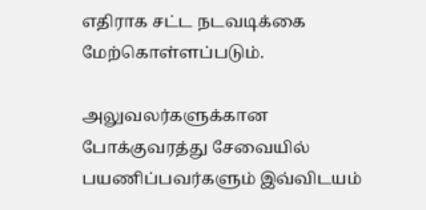எதிராக சட்ட நடவடிக்கை மேற்கொள்ளப்படும்.

அலுவலர்களுக்கான போக்குவரத்து சேவையில் பயணிப்பவர்களும் இவ்விடயம்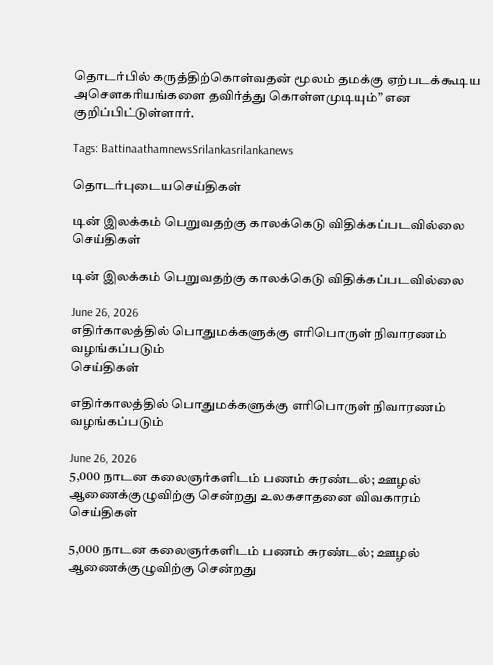தொடர்பில் கருத்திற்கொள்வதன் மூலம் தமக்கு ஏற்படக்கூடிய அசௌகரியங்களை தவிர்த்து கொள்ளமுடியும்” என குறிப்பிட்டுள்ளார்.

Tags: BattinaathamnewsSrilankasrilankanews

தொடர்புடையசெய்திகள்

டின் இலக்கம் பெறுவதற்கு காலக்கெடு விதிக்கப்படவில்லை
செய்திகள்

டின் இலக்கம் பெறுவதற்கு காலக்கெடு விதிக்கப்படவில்லை

June 26, 2026
எதிர்காலத்தில் பொதுமக்களுக்கு எரிபொருள் நிவாரணம் வழங்கப்படும்
செய்திகள்

எதிர்காலத்தில் பொதுமக்களுக்கு எரிபொருள் நிவாரணம் வழங்கப்படும்

June 26, 2026
5,000 நாடன கலைஞர்களிடம் பணம் சுரண்டல்; ஊழல் ஆணைக்குழுவிற்கு சென்றது உலகசாதனை விவகாரம்
செய்திகள்

5,000 நாடன கலைஞர்களிடம் பணம் சுரண்டல்; ஊழல் ஆணைக்குழுவிற்கு சென்றது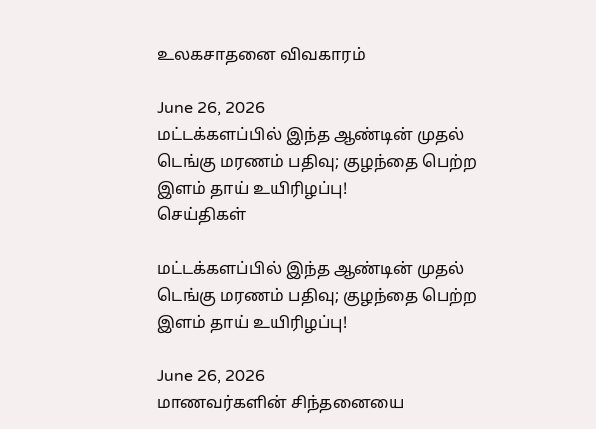உலகசாதனை விவகாரம்

June 26, 2026
மட்டக்களப்பில் இந்த ஆண்டின் முதல் டெங்கு மரணம் பதிவு; குழந்தை பெற்ற இளம் தாய் உயிரிழப்பு!
செய்திகள்

மட்டக்களப்பில் இந்த ஆண்டின் முதல் டெங்கு மரணம் பதிவு; குழந்தை பெற்ற இளம் தாய் உயிரிழப்பு!

June 26, 2026
மாணவர்களின் சிந்தனையை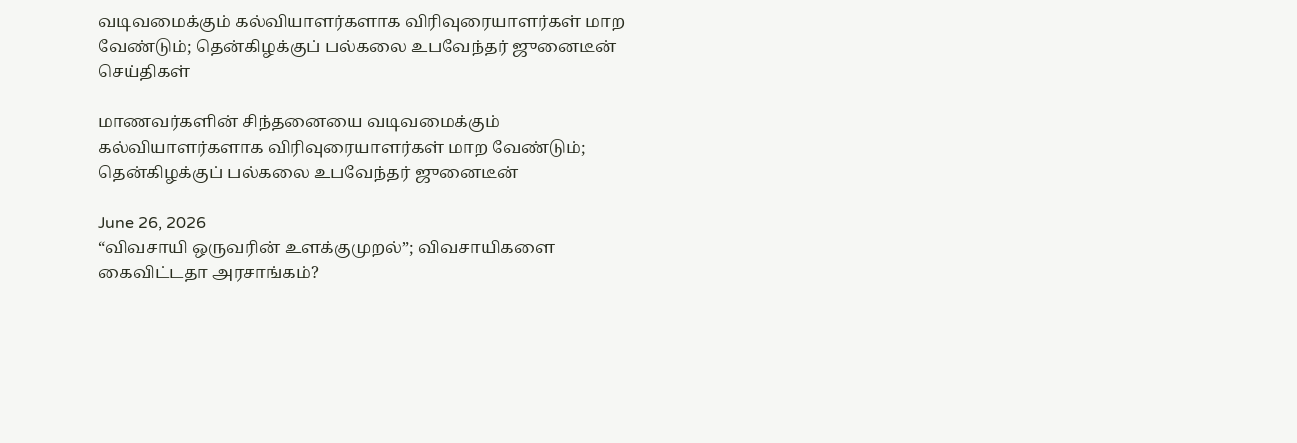வடிவமைக்கும் கல்வியாளர்களாக விரிவுரையாளர்கள் மாற வேண்டும்; தென்கிழக்குப் பல்கலை உபவேந்தர் ஜுனைடீன்
செய்திகள்

மாணவர்களின் சிந்தனையை வடிவமைக்கும் கல்வியாளர்களாக விரிவுரையாளர்கள் மாற வேண்டும்; தென்கிழக்குப் பல்கலை உபவேந்தர் ஜுனைடீன்

June 26, 2026
“விவசாயி ஒருவரின் உளக்குமுறல்”; விவசாயிகளை கைவிட்டதா அரசாங்கம்?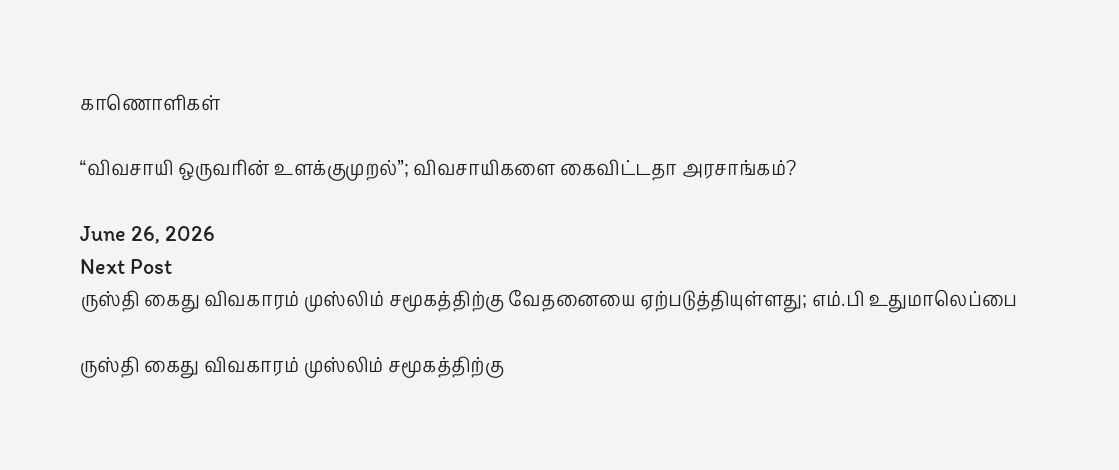காணொளிகள்

“விவசாயி ஒருவரின் உளக்குமுறல்”; விவசாயிகளை கைவிட்டதா அரசாங்கம்?

June 26, 2026
Next Post
ருஸ்தி கைது விவகாரம் முஸ்லிம் சமூகத்திற்கு வேதனையை ஏற்படுத்தியுள்ளது; எம்.பி உதுமாலெப்பை

ருஸ்தி கைது விவகாரம் முஸ்லிம் சமூகத்திற்கு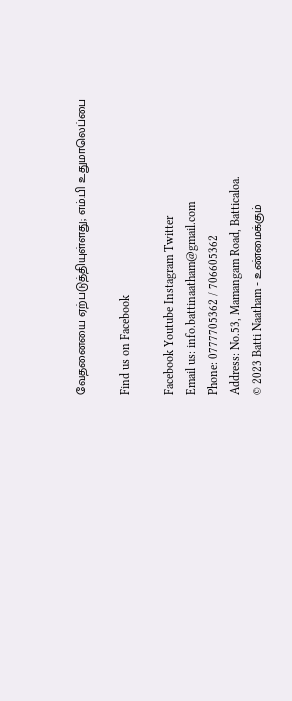வேதனையை ஏற்படுத்தியுள்ளது; எம்.பி உதுமாலெப்பை

Find us on Facebook

Facebook Youtube Instagram Twitter
Email us: info.battinaatham@gmail.com
Phone: 0777705362 / 706605362
Address: No.53, Mamangam Road, Batticaloa.
© 2023 Batti Naatham - உண்மைக்கும்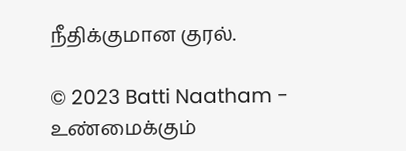நீதிக்குமான குரல்.

© 2023 Batti Naatham - உண்மைக்கும்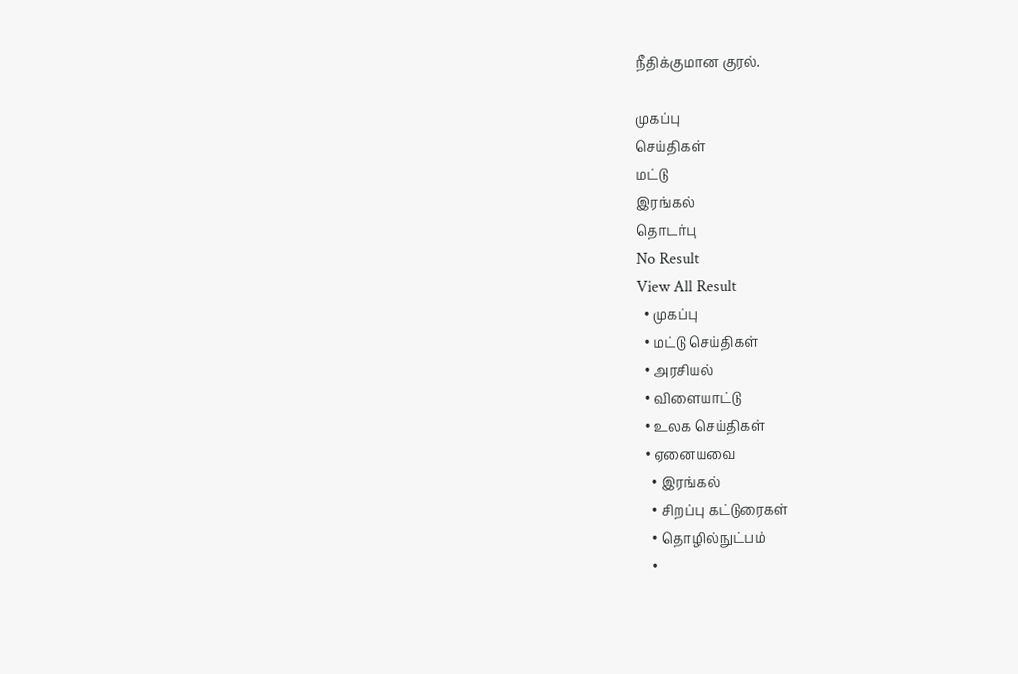நீதிக்குமான குரல்.

முகப்பு
செய்திகள்
மட்டு
இரங்கல்
தொடர்பு
No Result
View All Result
  • முகப்பு
  • மட்டு செய்திகள்
  • அரசியல்
  • விளையாட்டு
  • உலக செய்திகள்
  • ஏனையவை
    • இரங்கல்
    • சிறப்பு கட்டுரைகள்
    • தொழில்நுட்பம்
    •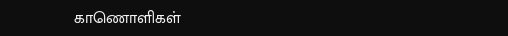காணொளிகள்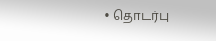• தொடர்பு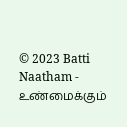© 2023 Batti Naatham - உண்மைக்கும்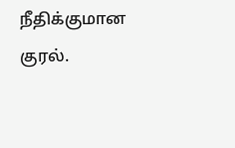நீதிக்குமான குரல்.